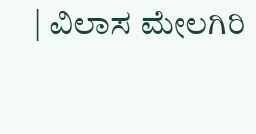| ವಿಲಾಸ ಮೇಲಗಿರಿ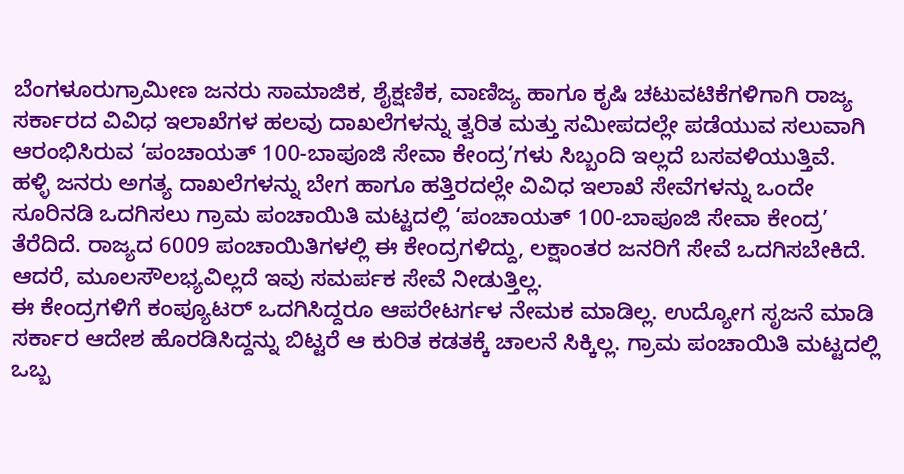ಬೆಂಗಳೂರುಗ್ರಾಮೀಣ ಜನರು ಸಾಮಾಜಿಕ, ಶೈಕ್ಷಣಿಕ, ವಾಣಿಜ್ಯ ಹಾಗೂ ಕೃಷಿ ಚಟುವಟಿಕೆಗಳಿಗಾಗಿ ರಾಜ್ಯ ಸರ್ಕಾರದ ವಿವಿಧ ಇಲಾಖೆಗಳ ಹಲವು ದಾಖಲೆಗಳನ್ನು ತ್ವರಿತ ಮತ್ತು ಸಮೀಪದಲ್ಲೇ ಪಡೆಯುವ ಸಲುವಾಗಿ ಆರಂಭಿಸಿರುವ ‘ಪಂಚಾಯತ್ 100-ಬಾಪೂಜಿ ಸೇವಾ ಕೇಂದ್ರ’ಗಳು ಸಿಬ್ಬಂದಿ ಇಲ್ಲದೆ ಬಸವಳಿಯುತ್ತಿವೆ.
ಹಳ್ಳಿ ಜನರು ಅಗತ್ಯ ದಾಖಲೆಗಳನ್ನು ಬೇಗ ಹಾಗೂ ಹತ್ತಿರದಲ್ಲೇ ವಿವಿಧ ಇಲಾಖೆ ಸೇವೆಗಳನ್ನು ಒಂದೇ ಸೂರಿನಡಿ ಒದಗಿಸಲು ಗ್ರಾಮ ಪಂಚಾಯಿತಿ ಮಟ್ಟದಲ್ಲಿ ‘ಪಂಚಾಯತ್ 100-ಬಾಪೂಜಿ ಸೇವಾ ಕೇಂದ್ರ’ ತೆರೆದಿದೆ. ರಾಜ್ಯದ 6009 ಪಂಚಾಯಿತಿಗಳಲ್ಲಿ ಈ ಕೇಂದ್ರಗಳಿದ್ದು, ಲಕ್ಷಾಂತರ ಜನರಿಗೆ ಸೇವೆ ಒದಗಿಸಬೇಕಿದೆ. ಆದರೆ, ಮೂಲಸೌಲಭ್ಯವಿಲ್ಲದೆ ಇವು ಸಮರ್ಪಕ ಸೇವೆ ನೀಡುತ್ತಿಲ್ಲ.
ಈ ಕೇಂದ್ರಗಳಿಗೆ ಕಂಪ್ಯೂಟರ್ ಒದಗಿಸಿದ್ದರೂ ಆಪರೇಟರ್ಗಳ ನೇಮಕ ಮಾಡಿಲ್ಲ. ಉದ್ಯೋಗ ಸೃಜನೆ ಮಾಡಿ ಸರ್ಕಾರ ಆದೇಶ ಹೊರಡಿಸಿದ್ದನ್ನು ಬಿಟ್ಟರೆ ಆ ಕುರಿತ ಕಡತಕ್ಕೆ ಚಾಲನೆ ಸಿಕ್ಕಿಲ್ಲ. ಗ್ರಾಮ ಪಂಚಾಯಿತಿ ಮಟ್ಟದಲ್ಲಿ ಒಬ್ಬ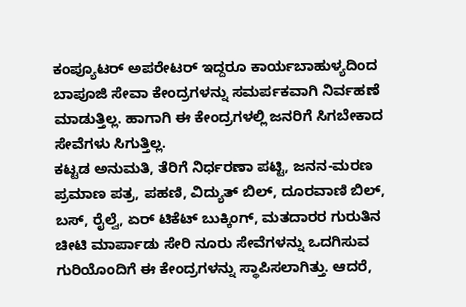ಕಂಪ್ಯೂಟರ್ ಅಪರೇಟರ್ ಇದ್ದರೂ ಕಾರ್ಯಬಾಹುಳ್ಯದಿಂದ ಬಾಪೂಜಿ ಸೇವಾ ಕೇಂದ್ರಗಳನ್ನು ಸಮರ್ಪಕವಾಗಿ ನಿರ್ವಹಣೆ ಮಾಡುತ್ತಿಲ್ಲ. ಹಾಗಾಗಿ ಈ ಕೇಂದ್ರಗಳಲ್ಲಿ ಜನರಿಗೆ ಸಿಗಬೇಕಾದ ಸೇವೆಗಳು ಸಿಗುತ್ತಿಲ್ಲ.
ಕಟ್ಟಡ ಅನುಮತಿ, ತೆರಿಗೆ ನಿರ್ಧರಣಾ ಪಟ್ಟಿ, ಜನನ-ಮರಣ ಪ್ರಮಾಣ ಪತ್ರ, ಪಹಣಿ, ವಿದ್ಯುತ್ ಬಿಲ್, ದೂರವಾಣಿ ಬಿಲ್, ಬಸ್, ರೈಲ್ವೆ, ಏರ್ ಟಿಕೆಟ್ ಬುಕ್ಕಿಂಗ್, ಮತದಾರರ ಗುರುತಿನ ಚೀಟಿ ಮಾರ್ಪಾಡು ಸೇರಿ ನೂರು ಸೇವೆಗಳನ್ನು ಒದಗಿಸುವ ಗುರಿಯೊಂದಿಗೆ ಈ ಕೇಂದ್ರಗಳನ್ನು ಸ್ಥಾಪಿಸಲಾಗಿತ್ತು. ಆದರೆ,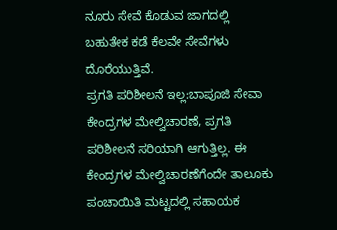ನೂರು ಸೇವೆ ಕೊಡುವ ಜಾಗದಲ್ಲಿ ಬಹುತೇಕ ಕಡೆ ಕೆಲವೇ ಸೇವೆಗಳು ದೊರೆಯುತ್ತಿವೆ.
ಪ್ರಗತಿ ಪರಿಶೀಲನೆ ಇಲ್ಲ:ಬಾಪೂಜಿ ಸೇವಾ ಕೇಂದ್ರಗಳ ಮೇಲ್ವಿಚಾರಣೆ, ಪ್ರಗತಿ ಪರಿಶೀಲನೆ ಸರಿಯಾಗಿ ಆಗುತ್ತಿಲ್ಲ. ಈ ಕೇಂದ್ರಗಳ ಮೇಲ್ವಿಚಾರಣೆಗೆಂದೇ ತಾಲೂಕು ಪಂಚಾಯಿತಿ ಮಟ್ಟದಲ್ಲಿ ಸಹಾಯಕ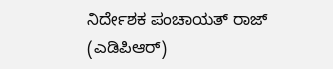ನಿರ್ದೇಶಕ ಪಂಚಾಯತ್ ರಾಜ್ (ಎಡಿಪಿಆರ್)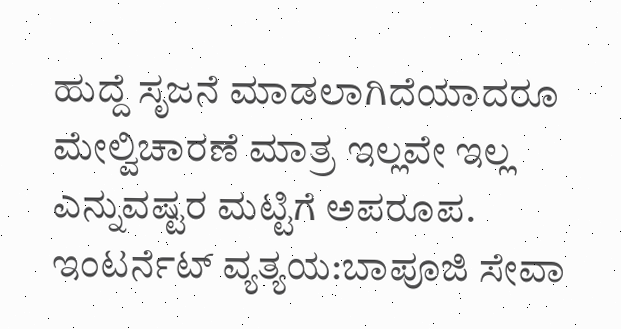ಹುದ್ದೆ ಸೃಜನೆ ಮಾಡಲಾಗಿದೆಯಾದರೂ ಮೇಲ್ವಿಚಾರಣೆ ಮಾತ್ರ ಇಲ್ಲವೇ ಇಲ್ಲ ಎನ್ನುವಷ್ಟರ ಮಟ್ಟಿಗೆ ಅಪರೂಪ.
ಇಂಟರ್ನೆಟ್ ವ್ಯತ್ಯಯ:ಬಾಪೂಜಿ ಸೇವಾ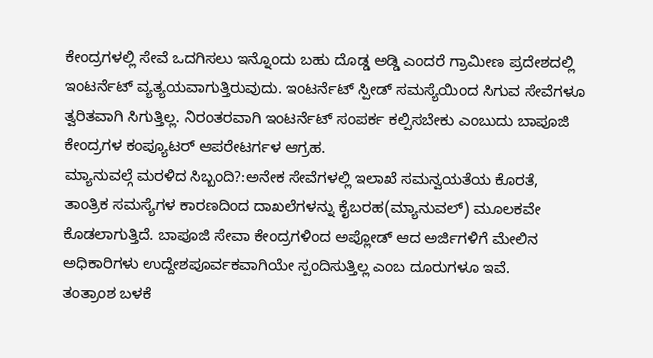ಕೇಂದ್ರಗಳಲ್ಲಿ ಸೇವೆ ಒದಗಿಸಲು ಇನ್ನೊಂದು ಬಹು ದೊಡ್ಡ ಅಡ್ಡಿ ಎಂದರೆ ಗ್ರಾಮೀಣ ಪ್ರದೇಶದಲ್ಲಿ ಇಂಟರ್ನೆಟ್ ವ್ಯತ್ಯಯವಾಗುತ್ತಿರುವುದು. ಇಂಟರ್ನೆಟ್ ಸ್ಪೀಡ್ ಸಮಸ್ಯೆಯಿಂದ ಸಿಗುವ ಸೇವೆಗಳೂ ತ್ವರಿತವಾಗಿ ಸಿಗುತ್ತಿಲ್ಲ. ನಿರಂತರವಾಗಿ ಇಂಟರ್ನೆಟ್ ಸಂಪರ್ಕ ಕಲ್ಪಿಸಬೇಕು ಎಂಬುದು ಬಾಪೂಜಿ ಕೇಂದ್ರಗಳ ಕಂಪ್ಯೂಟರ್ ಆಪರೇಟರ್ಗಳ ಆಗ್ರಹ.
ಮ್ಯಾನುವಲ್ಗೆ ಮರಳಿದ ಸಿಬ್ಬಂದಿ?:ಅನೇಕ ಸೇವೆಗಳಲ್ಲಿ ಇಲಾಖೆ ಸಮನ್ವಯತೆಯ ಕೊರತೆ, ತಾಂತ್ರಿಕ ಸಮಸ್ಯೆಗಳ ಕಾರಣದಿಂದ ದಾಖಲೆಗಳನ್ನು ಕೈಬರಹ(ಮ್ಯಾನುವಲ್) ಮೂಲಕವೇ ಕೊಡಲಾಗುತ್ತಿದೆ. ಬಾಪೂಜಿ ಸೇವಾ ಕೇಂದ್ರಗಳಿಂದ ಅಪ್ಲೋಡ್ ಆದ ಅರ್ಜಿಗಳಿಗೆ ಮೇಲಿನ ಅಧಿಕಾರಿಗಳು ಉದ್ದೇಶಪೂರ್ವಕವಾಗಿಯೇ ಸ್ಪಂದಿಸುತ್ತಿಲ್ಲ ಎಂಬ ದೂರುಗಳೂ ಇವೆ.
ತಂತ್ರಾಂಶ ಬಳಕೆ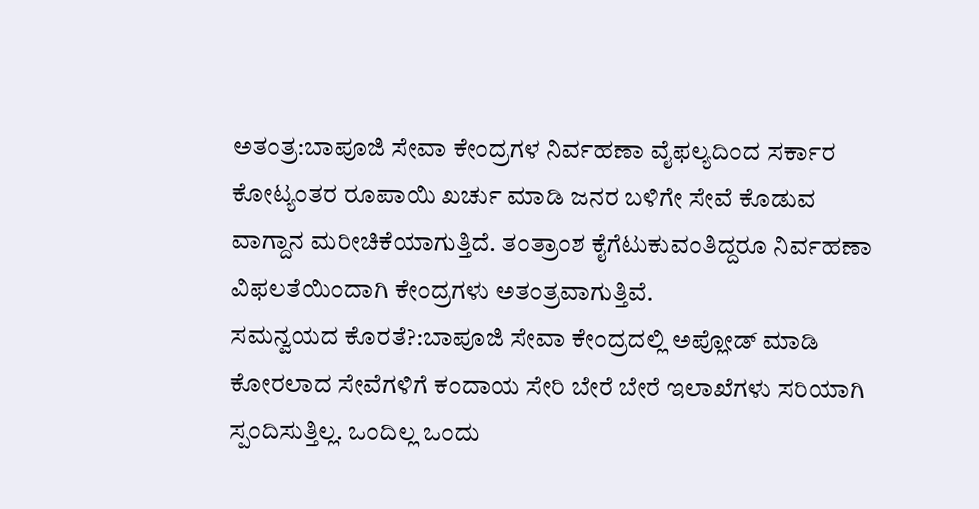ಅತಂತ್ರ:ಬಾಪೂಜಿ ಸೇವಾ ಕೇಂದ್ರಗಳ ನಿರ್ವಹಣಾ ವೈಫಲ್ಯದಿಂದ ಸರ್ಕಾರ ಕೋಟ್ಯಂತರ ರೂಪಾಯಿ ಖರ್ಚು ಮಾಡಿ ಜನರ ಬಳಿಗೇ ಸೇವೆ ಕೊಡುವ ವಾಗ್ದಾನ ಮರೀಚಿಕೆಯಾಗುತ್ತಿದೆ. ತಂತ್ರಾಂಶ ಕೈಗೆಟುಕುವಂತಿದ್ದರೂ ನಿರ್ವಹಣಾ ವಿಫಲತೆಯಿಂದಾಗಿ ಕೇಂದ್ರಗಳು ಅತಂತ್ರವಾಗುತ್ತಿವೆ.
ಸಮನ್ವಯದ ಕೊರತೆ?:ಬಾಪೂಜಿ ಸೇವಾ ಕೇಂದ್ರದಲ್ಲಿ ಅಪ್ಲೋಡ್ ಮಾಡಿ ಕೋರಲಾದ ಸೇವೆಗಳಿಗೆ ಕಂದಾಯ ಸೇರಿ ಬೇರೆ ಬೇರೆ ಇಲಾಖೆಗಳು ಸರಿಯಾಗಿ ಸ್ಪಂದಿಸುತ್ತಿಲ್ಲ. ಒಂದಿಲ್ಲ ಒಂದು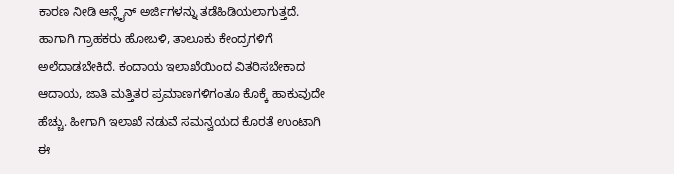ಕಾರಣ ನೀಡಿ ಆನ್ಲೈನ್ ಅರ್ಜಿಗಳನ್ನು ತಡೆಹಿಡಿಯಲಾಗುತ್ತದೆ. ಹಾಗಾಗಿ ಗ್ರಾಹಕರು ಹೋಬಳಿ, ತಾಲೂಕು ಕೇಂದ್ರಗಳಿಗೆ ಅಲೆದಾಡಬೇಕಿದೆ. ಕಂದಾಯ ಇಲಾಖೆಯಿಂದ ವಿತರಿಸಬೇಕಾದ ಆದಾಯ, ಜಾತಿ ಮತ್ತಿತರ ಪ್ರಮಾಣಗಳಿಗಂತೂ ಕೊಕ್ಕೆ ಹಾಕುವುದೇ ಹೆಚ್ಚು. ಹೀಗಾಗಿ ಇಲಾಖೆ ನಡುವೆ ಸಮನ್ವಯದ ಕೊರತೆ ಉಂಟಾಗಿ ಈ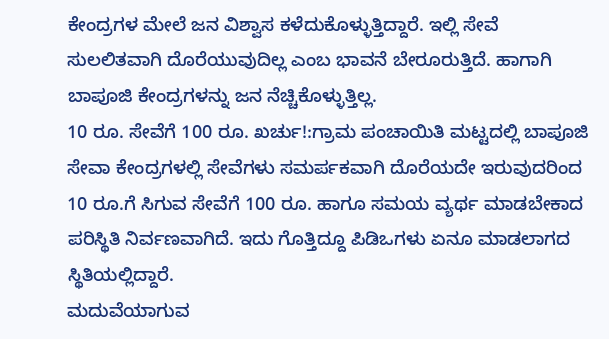ಕೇಂದ್ರಗಳ ಮೇಲೆ ಜನ ವಿಶ್ವಾಸ ಕಳೆದುಕೊಳ್ಳುತ್ತಿದ್ದಾರೆ. ಇಲ್ಲಿ ಸೇವೆ ಸುಲಲಿತವಾಗಿ ದೊರೆಯುವುದಿಲ್ಲ ಎಂಬ ಭಾವನೆ ಬೇರೂರುತ್ತಿದೆ. ಹಾಗಾಗಿ ಬಾಪೂಜಿ ಕೇಂದ್ರಗಳನ್ನು ಜನ ನೆಚ್ಚಿಕೊಳ್ಳುತ್ತಿಲ್ಲ.
10 ರೂ. ಸೇವೆಗೆ 100 ರೂ. ಖರ್ಚು!:ಗ್ರಾಮ ಪಂಚಾಯಿತಿ ಮಟ್ಟದಲ್ಲಿ ಬಾಪೂಜಿ ಸೇವಾ ಕೇಂದ್ರಗಳಲ್ಲಿ ಸೇವೆಗಳು ಸಮರ್ಪಕವಾಗಿ ದೊರೆಯದೇ ಇರುವುದರಿಂದ 10 ರೂ.ಗೆ ಸಿಗುವ ಸೇವೆಗೆ 100 ರೂ. ಹಾಗೂ ಸಮಯ ವ್ಯರ್ಥ ಮಾಡಬೇಕಾದ ಪರಿಸ್ಥಿತಿ ನಿರ್ವಣವಾಗಿದೆ. ಇದು ಗೊತ್ತಿದ್ದೂ ಪಿಡಿಒಗಳು ಏನೂ ಮಾಡಲಾಗದ ಸ್ಥಿತಿಯಲ್ಲಿದ್ದಾರೆ.
ಮದುವೆಯಾಗುವ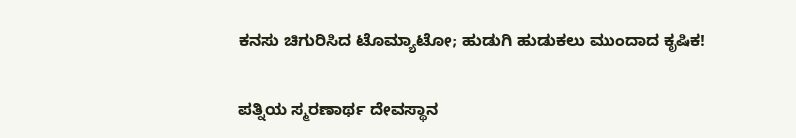ಕನಸು ಚಿಗುರಿಸಿದ ಟೊಮ್ಯಾಟೋ; ಹುಡುಗಿ ಹುಡುಕಲು ಮುಂದಾದ ಕೃಷಿಕ!

ಪತ್ನಿಯ ಸ್ಮರಣಾರ್ಥ ದೇವಸ್ಥಾನ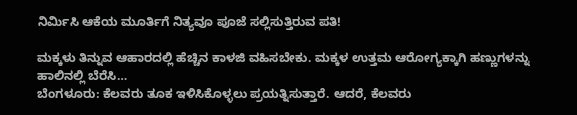ನಿರ್ಮಿಸಿ ಆಕೆಯ ಮೂರ್ತಿಗೆ ನಿತ್ಯವೂ ಪೂಜೆ ಸಲ್ಲಿಸುತ್ತಿರುವ ಪತಿ!

ಮಕ್ಕಳು ತಿನ್ನುವ ಆಹಾರದಲ್ಲಿ ಹೆಚ್ಚಿನ ಕಾಳಜಿ ವಹಿಸಬೇಕು. ಮಕ್ಕಳ ಉತ್ತಮ ಆರೋಗ್ಯಕ್ಕಾಗಿ ಹಣ್ಣುಗಳನ್ನು ಹಾಲಿನಲ್ಲಿ ಬೆರೆಸಿ…
ಬೆಂಗಳೂರು: ಕೆಲವರು ತೂಕ ಇಳಿಸಿಕೊಳ್ಳಲು ಪ್ರಯತ್ನಿಸುತ್ತಾರೆ. ಆದರೆ, ಕೆಲವರು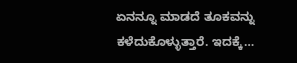ಏನನ್ನೂ ಮಾಡದೆ ತೂಕವನ್ನು ಕಳೆದುಕೊಳ್ಳುತ್ತಾರೆ. ಇದಕ್ಕೆ…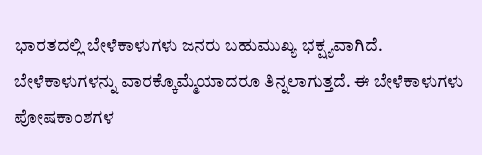ಭಾರತದಲ್ಲಿ ಬೇಳೆಕಾಳುಗಳು ಜನರು ಬಹುಮುಖ್ಯ ಭಕ್ಷ್ಯವಾಗಿದೆ. ಬೇಳೆಕಾಳುಗಳನ್ನು ವಾರಕ್ಕೊಮ್ಮೆಯಾದರೂ ತಿನ್ನಲಾಗುತ್ತದೆ. ಈ ಬೇಳೆಕಾಳುಗಳು ಪೋಷಕಾಂಶಗಳ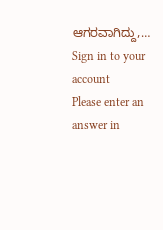ಆಗರವಾಗಿದ್ದು,…
Sign in to your account
Please enter an answer in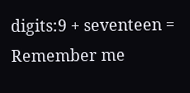digits:9 + seventeen =
Remember me